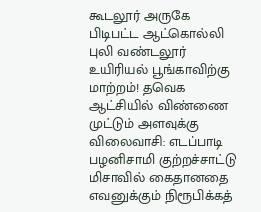கூடலூர் அருகே பிடிபட்ட ஆட்கொல்லி புலி வண்டலூர் உயிரியல் பூங்காவிற்கு மாற்றம்! தவெக ஆட்சியில் விண்ணை முட்டும் அளவுக்கு விலைவாசி: எடப்பாடி பழனிசாமி குற்றச்சாட்டு மிசாவில் கைதானதை எவனுக்கும் நிரூபிக்கத்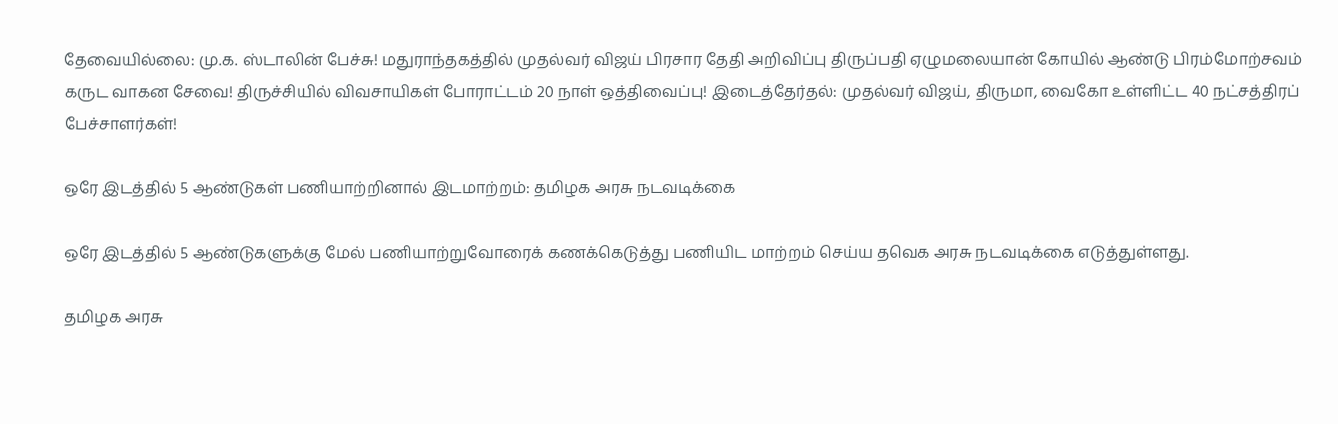தேவையில்லை: மு.க. ஸ்டாலின் பேச்சு! மதுராந்தகத்தில் முதல்வர் விஜய் பிரசார தேதி அறிவிப்பு திருப்பதி ஏழுமலையான் கோயில் ஆண்டு பிரம்மோற்சவம் கருட வாகன சேவை! திருச்சியில் விவசாயிகள் போராட்டம் 20 நாள் ஒத்திவைப்பு! இடைத்தேர்தல்: முதல்வர் விஜய், திருமா, வைகோ உள்ளிட்ட 40 நட்சத்திரப் பேச்சாளர்கள்!

ஒரே இடத்தில் 5 ஆண்டுகள் பணியாற்றினால் இடமாற்றம்: தமிழக அரசு நடவடிக்கை

ஒரே இடத்தில் 5 ஆண்டுகளுக்கு மேல் பணியாற்றுவோரைக் கணக்கெடுத்து பணியிட மாற்றம் செய்ய தவெக அரசு நடவடிக்கை எடுத்துள்ளது.

தமிழக அரசு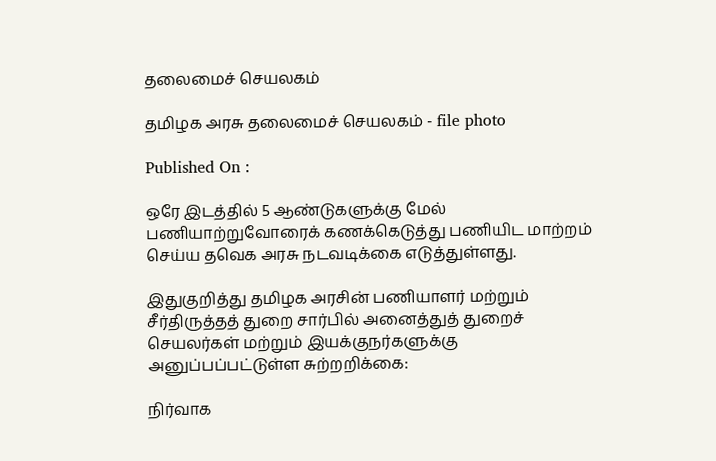தலைமைச் செயலகம்

தமிழக அரசு தலைமைச் செயலகம் - file photo

Published On :

ஒரே இடத்தில் 5 ஆண்டுகளுக்கு மேல் பணியாற்றுவோரைக் கணக்கெடுத்து பணியிட மாற்றம் செய்ய தவெக அரசு நடவடிக்கை எடுத்துள்ளது.

இதுகுறித்து தமிழக அரசின் பணியாளர் மற்றும் சீர்திருத்தத் துறை சார்பில் அனைத்துத் துறைச் செயலர்கள் மற்றும் இயக்குநர்களுக்கு அனுப்பப்பட்டுள்ள சுற்றறிக்கை:

நிர்வாக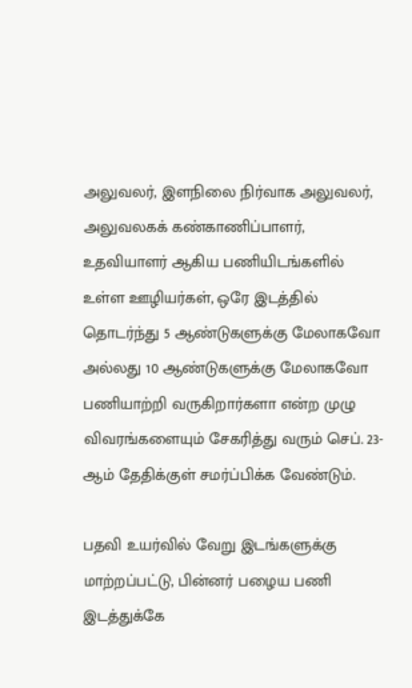அலுவலர், இளநிலை நிர்வாக அலுவலர், அலுவலகக் கண்காணிப்பாளர், உதவியாளர் ஆகிய பணியிடங்களில் உள்ள ஊழியர்கள், ஒரே இடத்தில் தொடர்ந்து 5 ஆண்டுகளுக்கு மேலாகவோ அல்லது 10 ஆண்டுகளுக்கு மேலாகவோ பணியாற்றி வருகிறார்களா என்ற முழு விவரங்களையும் சேகரித்து வரும் செப். 23-ஆம் தேதிக்குள் சமர்ப்பிக்க வேண்டும்.

பதவி உயர்வில் வேறு இடங்களுக்கு மாற்றப்பட்டு, பின்னர் பழைய பணி இடத்துக்கே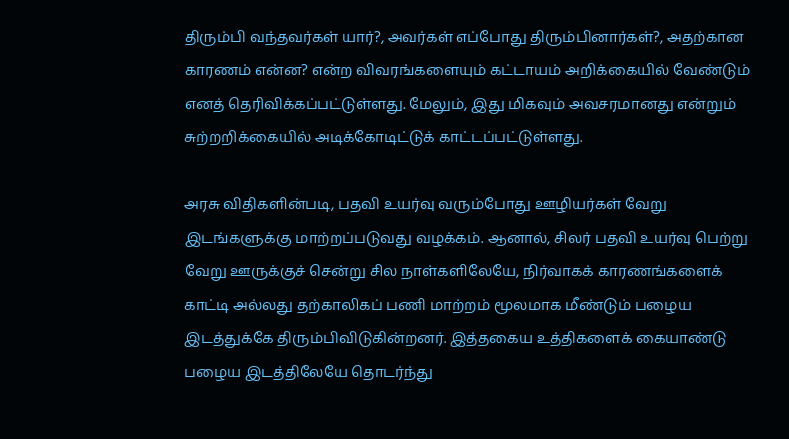திரும்பி வந்தவர்கள் யார்?, அவர்கள் எப்போது திரும்பினார்கள்?, அதற்கான காரணம் என்ன? என்ற விவரங்களையும் கட்டாயம் அறிக்கையில் வேண்டும் எனத் தெரிவிக்கப்பட்டுள்ளது. மேலும், இது மிகவும் அவசரமானது என்றும் சுற்றறிக்கையில் அடிக்கோடிட்டுக் காட்டப்பட்டுள்ளது.

அரசு விதிகளின்படி, பதவி உயர்வு வரும்போது ஊழியர்கள் வேறு இடங்களுக்கு மாற்றப்படுவது வழக்கம். ஆனால், சிலர் பதவி உயர்வு பெற்று வேறு ஊருக்குச் சென்று சில நாள்களிலேயே, நிர்வாகக் காரணங்களைக் காட்டி அல்லது தற்காலிகப் பணி மாற்றம் மூலமாக மீண்டும் பழைய இடத்துக்கே திரும்பிவிடுகின்றனர். இத்தகைய உத்திகளைக் கையாண்டு பழைய இடத்திலேயே தொடர்ந்து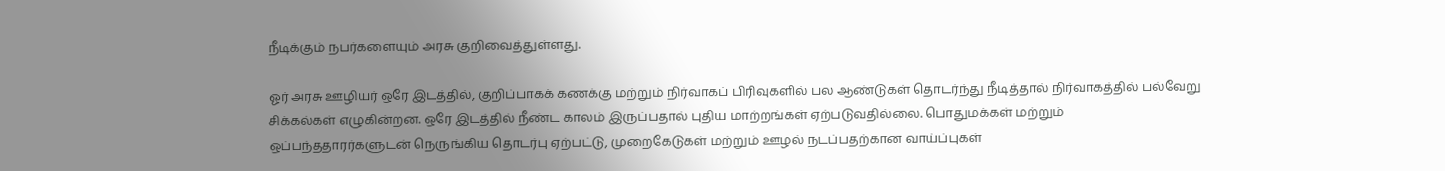நீடிக்கும் நபர்களையும் அரசு குறிவைத்துள்ளது.

ஓர் அரசு ஊழியர் ஒரே இடத்தில், குறிப்பாகக் கணக்கு மற்றும் நிர்வாகப் பிரிவுகளில் பல ஆண்டுகள் தொடர்ந்து நீடித்தால் நிர்வாகத்தில் பல்வேறு சிக்கல்கள் எழுகின்றன. ஒரே இடத்தில் நீண்ட காலம் இருப்பதால் புதிய மாற்றங்கள் ஏற்படுவதில்லை. பொதுமக்கள் மற்றும் ஒப்பந்ததாரர்களுடன் நெருங்கிய தொடர்பு ஏற்பட்டு, முறைகேடுகள் மற்றும் ஊழல் நடப்பதற்கான வாய்ப்புகள்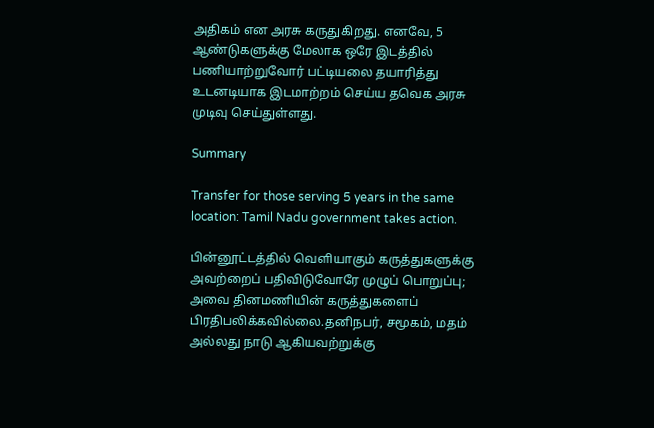அதிகம் என அரசு கருதுகிறது. எனவே, 5 ஆண்டுகளுக்கு மேலாக ஒரே இடத்தில் பணியாற்றுவோர் பட்டியலை தயாரித்து உடனடியாக இடமாற்றம் செய்ய தவெக அரசு முடிவு செய்துள்ளது.

Summary

Transfer for those serving 5 years in the same location: Tamil Nadu government takes action.

பின்னூட்டத்தில் வெளியாகும் கருத்துகளுக்கு அவற்றைப் பதிவிடுவோரே முழுப் பொறுப்பு; அவை தினமணியின் கருத்துகளைப் பிரதிபலிக்கவில்லை.தனிநபர், சமூகம், மதம் அல்லது நாடு ஆகியவற்றுக்கு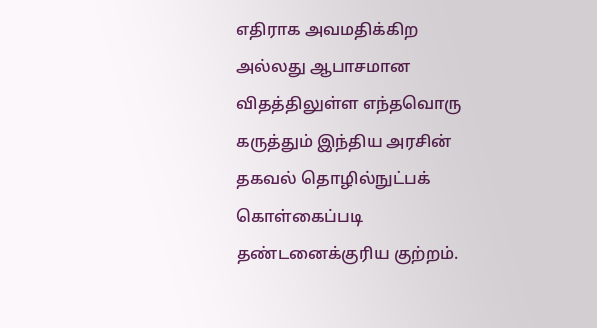எதிராக அவமதிக்கிற அல்லது ஆபாசமான விதத்திலுள்ள எந்தவொரு கருத்தும் இந்திய அரசின் தகவல் தொழில்நுட்பக் கொள்கைப்படி தண்டனைக்குரிய குற்றம்.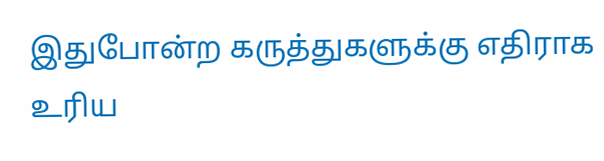இதுபோன்ற கருத்துகளுக்கு எதிராக உரிய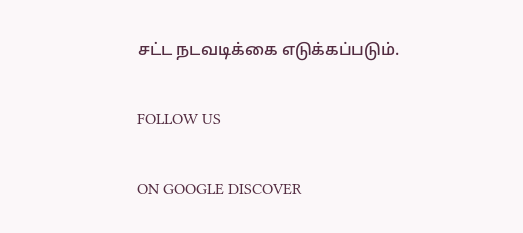சட்ட நடவடிக்கை எடுக்கப்படும்.

FOLLOW US

ON GOOGLE DISCOVER